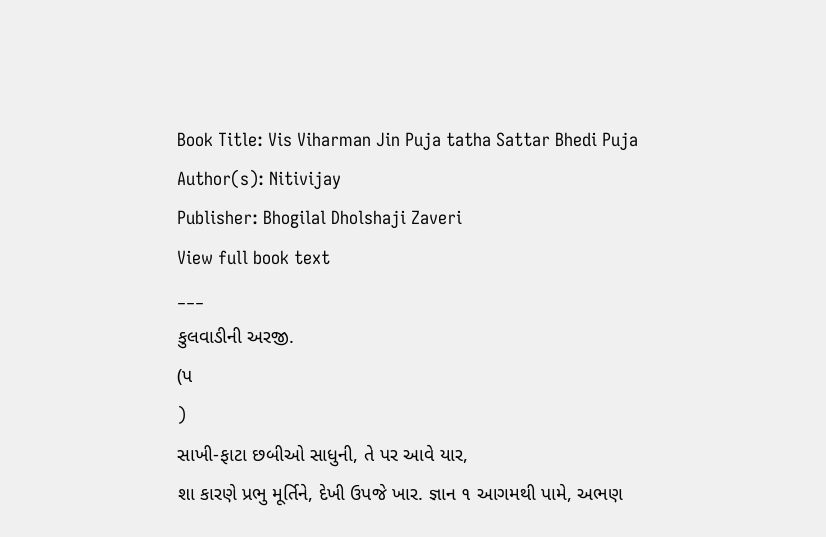Book Title: Vis Viharman Jin Puja tatha Sattar Bhedi Puja
Author(s): Nitivijay
Publisher: Bhogilal Dholshaji Zaveri
View full book text
___
કુલવાડીની અરજી.
(પ
)
સાખી-ફાટા છબીઓ સાધુની, તે પર આવે યાર,
શા કારણે પ્રભુ મૂર્તિને, દેખી ઉપજે ખાર. જ્ઞાન ૧ આગમથી પામે, અભણ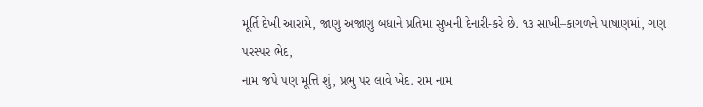મૂર્તિ દેખી આરામે, જાણુ અજાણુ બધાને પ્રતિમા સુખની દેનારી-કરે છે. ૧૩ સાખી–કાગળને પાષાણમાં, ગણ પરસ્પર ભેદ,
નામ જપે પણ મૂત્તિ શું, પ્રભુ પર લાવે ખેદ. રામ નામ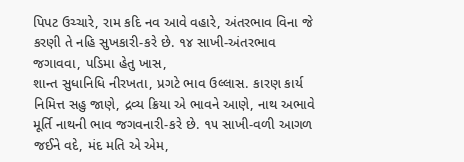પિપટ ઉચ્ચારે, રામ કદિ નવ આવે વહારે, અંતરભાવ વિના જે કરણી તે નહિ સુખકારી-કરે છે. ૧૪ સાખી-અંતરભાવ જગાવવા, પડિમા હેતુ ખાસ,
શાન્ત સુધાનિધિ નીરખતા, પ્રગટે ભાવ ઉલ્લાસ. કારણ કાર્ય નિમિત્ત સહુ જાણે, દ્રવ્ય ક્રિયા એ ભાવને આણે, નાથ અભાવે મૂર્તિ નાથની ભાવ જગવનારી-કરે છે. ૧૫ સાખી-વળી આગળ જઈને વદે, મંદ મતિ એ એમ,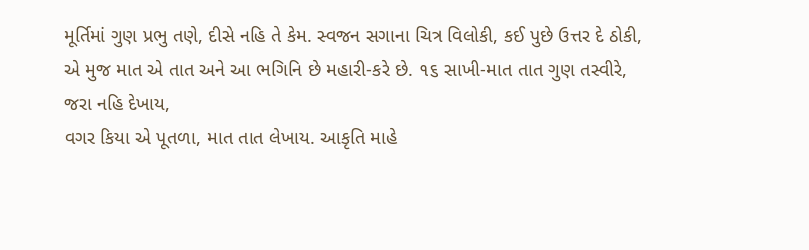મૂર્તિમાં ગુણ પ્રભુ તણે, દીસે નહિ તે કેમ. સ્વજન સગાના ચિત્ર વિલોકી, કઈ પુછે ઉત્તર દે ઠોકી, એ મુજ માત એ તાત અને આ ભગિનિ છે મહારી-કરે છે. ૧૬ સાખી-માત તાત ગુણ તસ્વીરે, જરા નહિ દેખાય,
વગર કિયા એ પૂતળા, માત તાત લેખાય. આકૃતિ માહે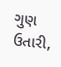ગુણ ઉતારી,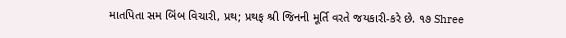માતપિતા સમ બિંબ વિચારી, પ્રથ; પ્રથફ શ્રી જિનની મૂર્તિ વરતે જયકારી-કરે છે. ૧૭ Shree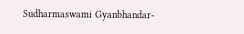Sudharmaswami Gyanbhandar-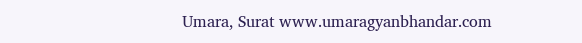Umara, Surat www.umaragyanbhandar.com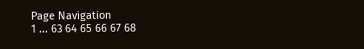Page Navigation
1 ... 63 64 65 66 67 68